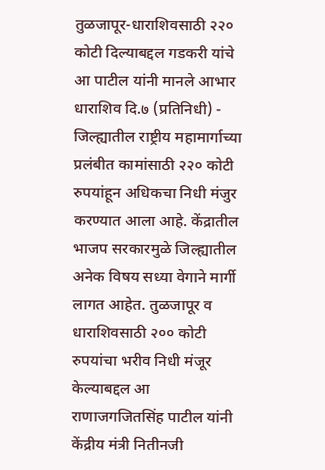तुळजापूर-धाराशिवसाठी २२० कोटी दिल्याबद्दल गडकरी यांचे आ पाटील यांनी मानले आभार
धाराशिव दि.७ (प्रतिनिधी) - जिल्ह्यातील राष्ट्रीय महामार्गाच्या प्रलंबीत कामांसाठी २२० कोटी रुपयांहून अधिकचा निधी मंजुर करण्यात आला आहे. केंद्रातील भाजप सरकारमुळे जिल्ह्यातील अनेक विषय सध्या वेगाने मार्गी लागत आहेत. तुळजापूर व धाराशिवसाठी २०० कोटी रुपयांचा भरीव निधी मंजूर केल्याबद्दल आ राणाजगजितसिंह पाटील यांनी केंद्रीय मंत्री नितीनजी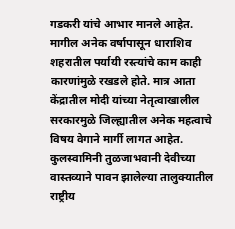गडकरी यांचे आभार मानले आहेत.
मागील अनेक वर्षापासून धाराशिव शहरातील पर्यायी रस्त्यांचे काम काही कारणांमुळे रखडले होते. मात्र आता केंद्रातील मोदी यांच्या नेतृत्वाखालील सरकारमुळे जिल्ह्यातील अनेक महत्वाचे विषय वेगाने मार्गी लागत आहेत. कुलस्वामिनी तुळजाभवानी देवीच्या वास्तव्याने पावन झालेल्या तालुक्यातील राष्ट्रीय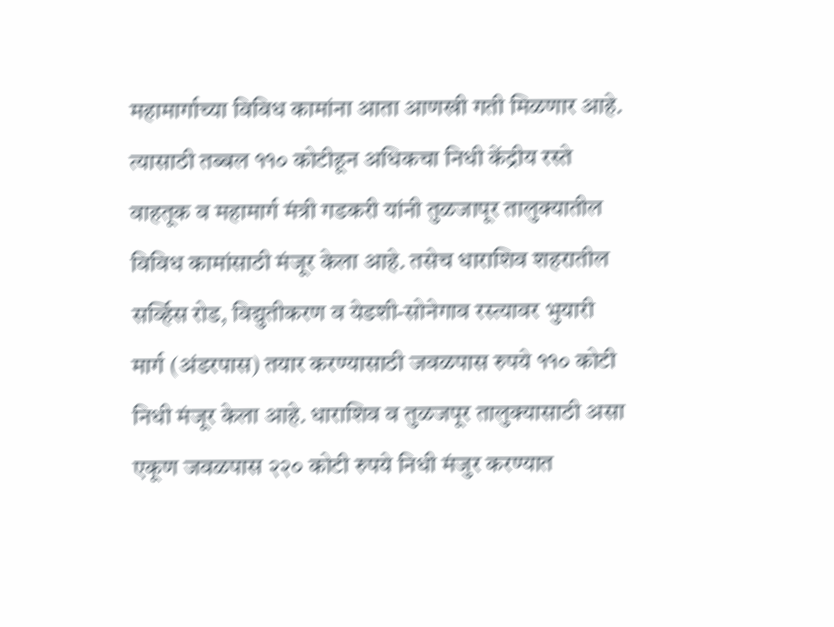महामार्गाच्या विविध कामांना आता आणखी गती मिळणार आहे. त्यासाठी तब्बल ११० कोटीहून अधिकचा निधी केंद्रीय रस्ते वाहतूक व महामार्ग मंत्री गडकरी यांनी तुळजापूर तालुक्यातील विविध कामांसाठी मंजूर केला आहे. तसेच धाराशिव शहरातील सर्व्हिस रोड, विद्युतीकरण व येडशी-सोनेगाव रस्त्यावर भुयारी मार्ग (अंडरपास) तयार करण्यासाठी जवळपास रुपये ११० कोटी निधी मंजूर केला आहे. धाराशिव व तुळजपूर तालुक्यासाठी असा एकूण जवळपास २२० कोटी रुपये निधी मंजुर करण्यात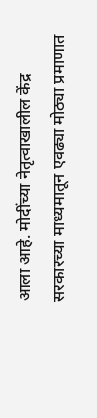आला आहे. मोदींच्या नेतृत्वाखालील केंद्र सरकारच्या माध्यमातून एवढ्या मोठ्या प्रमाणात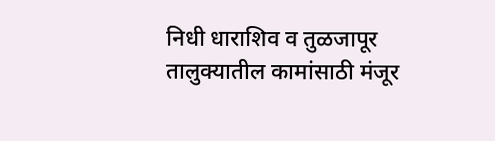निधी धाराशिव व तुळजापूर तालुक्यातील कामांसाठी मंजूर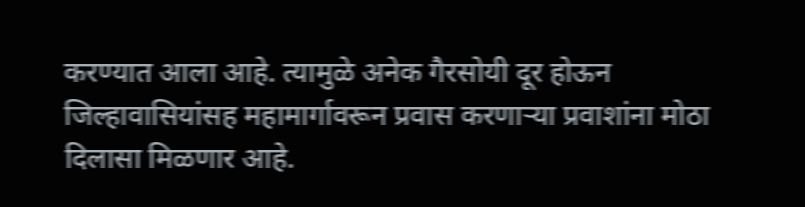करण्यात आला आहे. त्यामुळे अनेक गैरसोयी दूर होऊन जिल्हावासियांसह महामार्गावरून प्रवास करणाऱ्या प्रवाशांना मोठा दिलासा मिळणार आहे.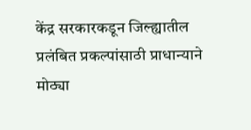केंद्र सरकारकडून जिल्ह्यातील प्रलंबित प्रकल्पांसाठी प्राधान्याने मोठ्या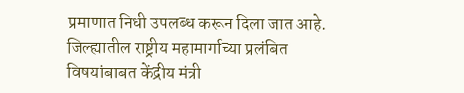प्रमाणात निधी उपलब्ध करून दिला जात आहे. जिल्ह्यातील राष्ट्रीय महामार्गाच्या प्रलंबित विषयांबाबत केंद्रीय मंत्री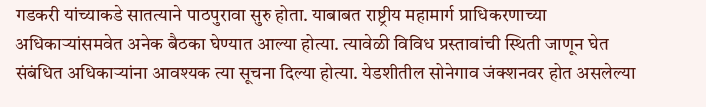गडकरी यांच्याकडे सातत्याने पाठपुरावा सुरु होता. याबाबत राष्ट्रीय महामार्ग प्राधिकरणाच्या अधिकाऱ्यांसमवेत अनेक बैठका घेण्यात आल्या होत्या. त्यावेळी विविध प्रस्तावांची स्थिती जाणून घेत संबंधित अधिकाऱ्यांना आवश्यक त्या सूचना दिल्या होत्या. येडशीतील सोनेगाव जंक्शनवर होत असलेल्या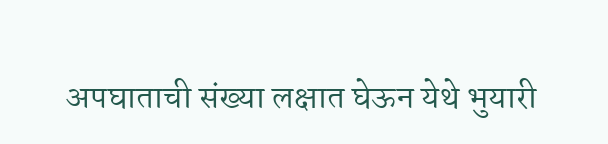अपघाताची संख्या लक्षात घेऊन येथे भुयारी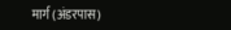मार्ग (अंडरपास)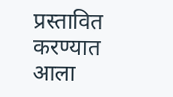प्रस्तावित करण्यात आला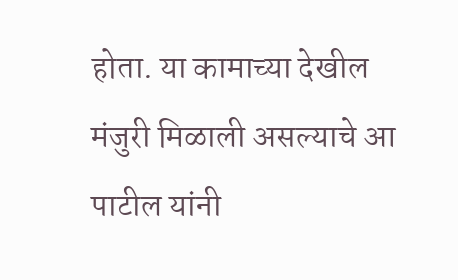होता. या कामाच्या देखील मंजुरी मिळाली असल्याचे आ पाटील यांनी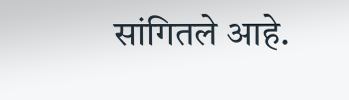सांगितले आहे.